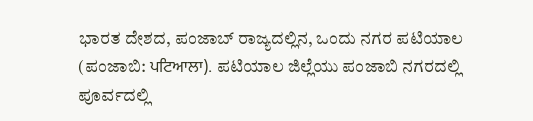ಭಾರತ ದೇಶದ, ಪಂಜಾಬ್ ರಾಜ್ಯದಲ್ಲಿನ, ಒಂದು ನಗರ ಪಟಿಯಾಲ (ಪಂಜಾಬಿ: ਪਟਿਆਲਾ). ಪಟಿಯಾಲ ಜಿಲ್ಲೆಯು ಪಂಜಾಬಿ ನಗರದಲ್ಲಿ ಪೂರ್ವದಲ್ಲಿ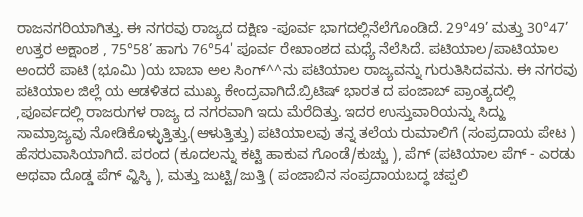ರಾಜನಗರಿಯಾಗಿತ್ತು. ಈ ನಗರವು ರಾಜ್ಯದ ದಕ್ಷಿಣ -ಪೂರ್ವ ಭಾಗದಲ್ಲಿನೆಲೆಗೊಂಡಿದೆ. 29°49’ ಮತ್ತು 30°47’ ಉತ್ತರ ಅಕ್ಷಾಂಶ , 75°58’ ಹಾಗು 76°54' ಪೂರ್ವ ರೇಖಾಂಶದ ಮಧ್ಯೆ ನೆಲೆಸಿದೆ. ಪಟಿಯಾಲ/ಪಾಟಿಯಾಲ ಅಂದರೆ ಪಾಟಿ (ಭೂಮಿ )ಯ ಬಾಬಾ ಅಲ ಸಿಂಗ್^^ನು ಪಟಿಯಾಲ ರಾಜ್ಯವನ್ನು ಗುರುತಿಸಿದವನು. ಈ ನಗರವು ಪಟಿಯಾಲ ಜಿಲ್ಲೆ ಯ ಆಡಳಿತದ ಮುಖ್ಯ ಕೇಂದ್ರವಾಗಿದೆ.ಬ್ರಿಟಿಷ್ ಭಾರತ ದ ಪಂಜಾಬ್ ಪ್ರಾಂತ್ಯದಲ್ಲಿ ,ಪೂರ್ವದಲ್ಲಿ ರಾಜರುಗಳ ರಾಜ್ಯ ದ ನಗರವಾಗಿ ಇದು ಮೆರೆದಿತ್ತು. ಇದರ ಉಸ್ತುವಾರಿಯನ್ನು ಸಿದ್ಹು ಸಾಮ್ರಾಜ್ಯವು ನೋಡಿಕೊಳ್ಳುತ್ತಿತ್ತು.(ಆಳುತ್ತಿತ್ತು) ಪಟಿಯಾಲವು ತನ್ನ ತಲೆಯ ರುಮಾಲಿಗೆ (ಸಂಪ್ರದಾಯ ಪೇಟ ) ಹೆಸರುವಾಸಿಯಾಗಿದೆ. ಪರಂದ (ಕೂದಲನ್ನು ಕಟ್ಟಿ ಹಾಕುವ ಗೊಂಡೆ/ಕುಚ್ಚು ), ಪೆಗ್ (ಪಟಿಯಾಲ ಪೆಗ್ - ಎರಡು ಅಥವಾ ದೊಡ್ಡ ಪೆಗ್ ವ್ಹಿಸ್ಕಿ ), ಮತ್ತು ಜುಟ್ಟಿ/ಜುತ್ತಿ ( ಪಂಜಾಬಿನ ಸಂಪ್ರದಾಯಬದ್ಧ ಚಪ್ಪಲಿ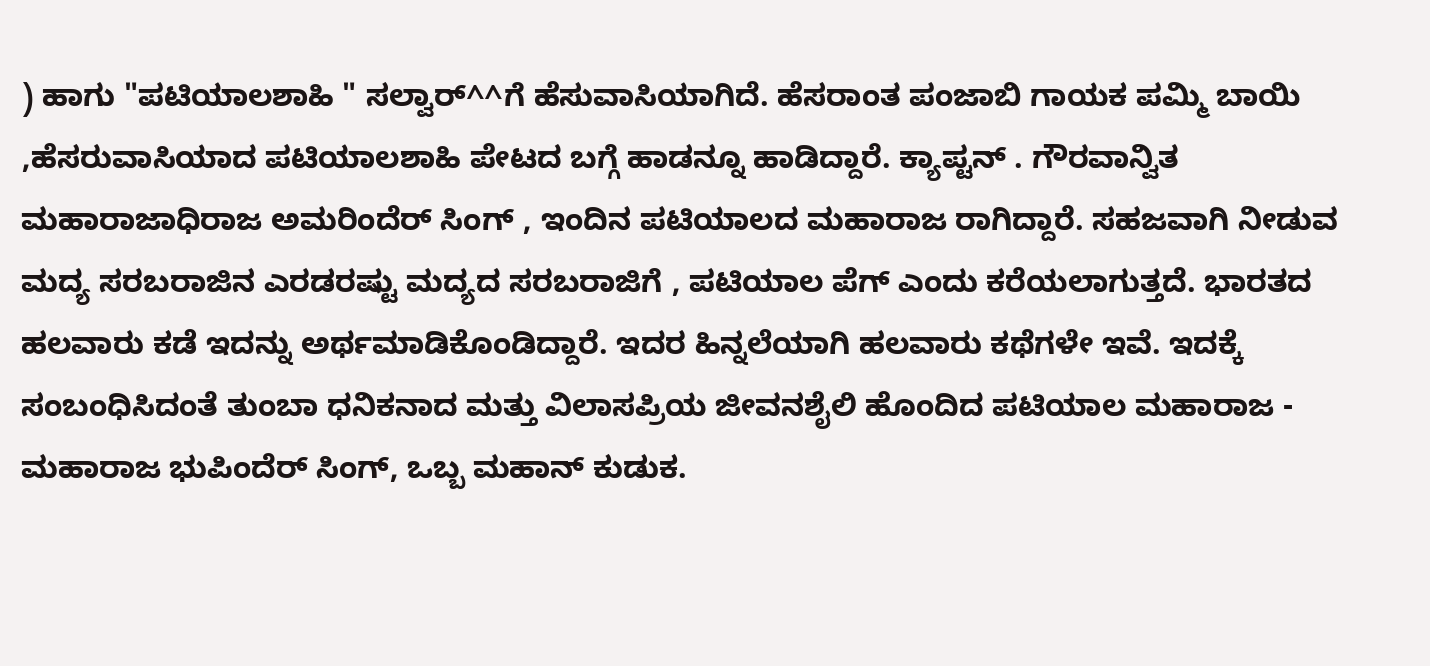) ಹಾಗು "ಪಟಿಯಾಲಶಾಹಿ " ಸಲ್ವಾರ್^^ಗೆ ಹೆಸುವಾಸಿಯಾಗಿದೆ. ಹೆಸರಾಂತ ಪಂಜಾಬಿ ಗಾಯಕ ಪಮ್ಮಿ ಬಾಯಿ ,ಹೆಸರುವಾಸಿಯಾದ ಪಟಿಯಾಲಶಾಹಿ ಪೇಟದ ಬಗ್ಗೆ ಹಾಡನ್ನೂ ಹಾಡಿದ್ದಾರೆ. ಕ್ಯಾಪ್ಟನ್ . ಗೌರವಾನ್ವಿತ ಮಹಾರಾಜಾಧಿರಾಜ ಅಮರಿಂದೆರ್ ಸಿಂಗ್ , ಇಂದಿನ ಪಟಿಯಾಲದ ಮಹಾರಾಜ ರಾಗಿದ್ದಾರೆ. ಸಹಜವಾಗಿ ನೀಡುವ ಮದ್ಯ ಸರಬರಾಜಿನ ಎರಡರಷ್ಟು ಮದ್ಯದ ಸರಬರಾಜಿಗೆ , ಪಟಿಯಾಲ ಪೆಗ್ ಎಂದು ಕರೆಯಲಾಗುತ್ತದೆ. ಭಾರತದ ಹಲವಾರು ಕಡೆ ಇದನ್ನು ಅರ್ಥಮಾಡಿಕೊಂಡಿದ್ದಾರೆ. ಇದರ ಹಿನ್ನಲೆಯಾಗಿ ಹಲವಾರು ಕಥೆಗಳೇ ಇವೆ. ಇದಕ್ಕೆ ಸಂಬಂಧಿಸಿದಂತೆ ತುಂಬಾ ಧನಿಕನಾದ ಮತ್ತು ವಿಲಾಸಪ್ರಿಯ ಜೀವನಶೈಲಿ ಹೊಂದಿದ ಪಟಿಯಾಲ ಮಹಾರಾಜ - ಮಹಾರಾಜ ಭುಪಿಂದೆರ್ ಸಿಂಗ್, ಒಬ್ಬ ಮಹಾನ್ ಕುಡುಕ.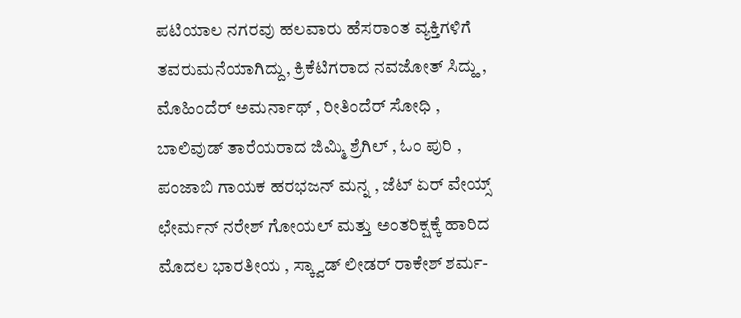ಪಟಿಯಾಲ ನಗರವು ಹಲವಾರು ಹೆಸರಾಂತ ವ್ಯಕ್ತಿಗಳಿಗೆ ತವರುಮನೆಯಾಗಿದ್ದು, ಕ್ರಿಕೆಟಿಗರಾದ ನವಜೋತ್ ಸಿದ್ಹು , ಮೊಹಿಂದೆರ್ ಅಮರ್ನಾಥ್ , ರೀತಿಂದೆರ್ ಸೋಧಿ , ಬಾಲಿವುಡ್ ತಾರೆಯರಾದ ಜಿಮ್ಮಿ ಶ್ರೆಗಿಲ್ , ಓಂ ಪುರಿ , ಪಂಜಾಬಿ ಗಾಯಕ ಹರಭಜನ್ ಮನ್ನ , ಜೆಟ್ ಏರ್ ವೇಯ್ಸ್ ಛೇರ್ಮನ್ ನರೇಶ್ ಗೋಯಲ್ ಮತ್ತು ಅಂತರಿಕ್ಷಕ್ಕೆ ಹಾರಿದ ಮೊದಲ ಭಾರತೀಯ , ಸ್ಕ್ವಾಡ್ ಲೀಡರ್ ರಾಕೇಶ್ ಶರ್ಮ-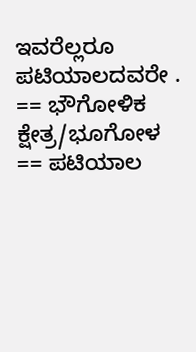ಇವರೆಲ್ಲರೂ ಪಟಿಯಾಲದವರೇ . == ಭೌಗೋಳಿಕ ಕ್ಷೇತ್ರ/ಭೂಗೋಳ == ಪಟಿಯಾಲ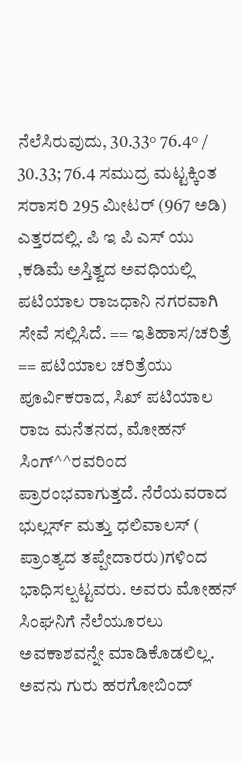ನೆಲೆಸಿರುವುದು, 30.33° 76.4° / 30.33; 76.4 ಸಮುದ್ರ ಮಟ್ಟಕ್ಕಿಂತ ಸರಾಸರಿ 295 ಮೀಟರ್ (967 ಅಡಿ) ಎತ್ತರದಲ್ಲಿ. ಪಿ ಇ ಪಿ ಎಸ್ ಯು ,ಕಡಿಮೆ ಅಸ್ತಿತ್ವದ ಅವಧಿಯಲ್ಲಿ ಪಟಿಯಾಲ ರಾಜಧಾನಿ ನಗರವಾಗಿ ಸೇವೆ ಸಲ್ಲಿಸಿದೆ. == ಇತಿಹಾಸ/ಚರಿತ್ರೆ == ಪಟಿಯಾಲ ಚರಿತ್ರೆಯು ಪೂರ್ವಿಕರಾದ, ಸಿಖ್ ಪಟಿಯಾಲ ರಾಜ ಮನೆತನದ, ಮೋಹನ್ ಸಿಂಗ್^^ರವರಿಂದ ಪ್ರಾರಂಭವಾಗುತ್ತದೆ. ನೆರೆಯವರಾದ ಭುಲ್ಲರ್ಸ್ ಮತ್ತು ಧಲಿವಾಲಸ್ ( ಪ್ರಾಂತ್ಯದ ತಪ್ಪೇದಾರರು)ಗಳಿಂದ ಭಾಧಿಸಲ್ಪಟ್ಟವರು. ಅವರು ಮೋಹನ್ ಸಿಂಘನಿಗೆ ನೆಲೆಯೂರಲು ಅವಕಾಶವನ್ನೇ ಮಾಡಿಕೊಡಲಿಲ್ಲ. ಅವನು ಗುರು ಹರಗೋಬಿಂದ್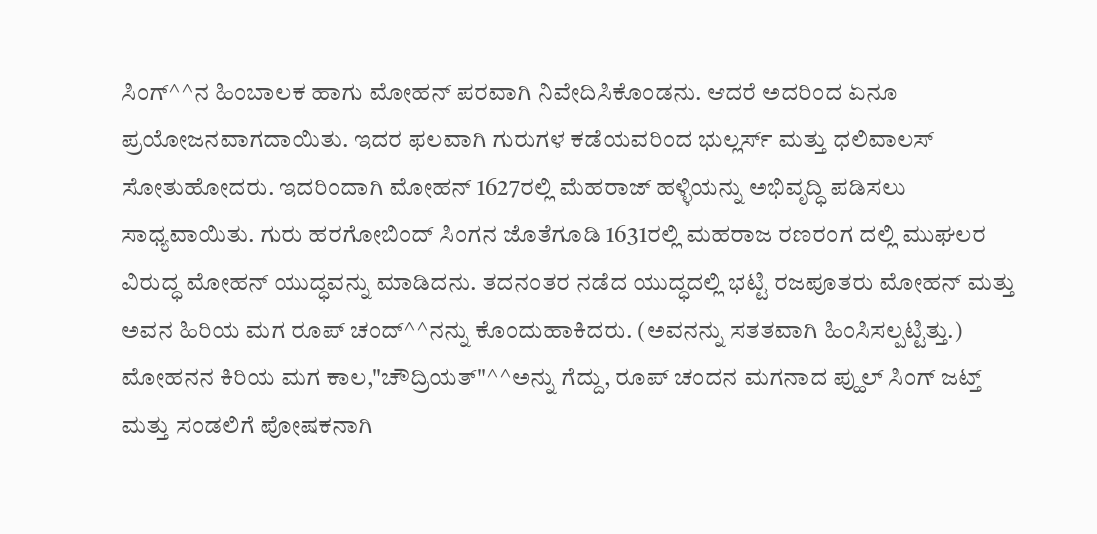ಸಿಂಗ್^^ನ ಹಿಂಬಾಲಕ ಹಾಗು ಮೋಹನ್ ಪರವಾಗಿ ನಿವೇದಿಸಿಕೊಂಡನು. ಆದರೆ ಅದರಿಂದ ಏನೂ ಪ್ರಯೋಜನವಾಗದಾಯಿತು. ಇದರ ಫಲವಾಗಿ ಗುರುಗಳ ಕಡೆಯವರಿಂದ ಭುಲ್ಲರ್ಸ್ ಮತ್ತು ಧಲಿವಾಲಸ್ ಸೋತುಹೋದರು. ಇದರಿಂದಾಗಿ ಮೋಹನ್ 1627ರಲ್ಲಿ ಮೆಹರಾಜ್ ಹಳ್ಳಿಯನ್ನು ಅಭಿವೃದ್ಧಿ ಪಡಿಸಲು ಸಾಧ್ಯವಾಯಿತು. ಗುರು ಹರಗೋಬಿಂದ್ ಸಿಂಗನ ಜೊತೆಗೂಡಿ 1631ರಲ್ಲಿ ಮಹರಾಜ ರಣರಂಗ ದಲ್ಲಿ ಮುಘಲರ ವಿರುದ್ಧ ಮೋಹನ್ ಯುದ್ಧವನ್ನು ಮಾಡಿದನು. ತದನಂತರ ನಡೆದ ಯುದ್ಧದಲ್ಲಿ ಭಟ್ಟಿ ರಜಪೂತರು ಮೋಹನ್ ಮತ್ತು ಅವನ ಹಿರಿಯ ಮಗ ರೂಪ್ ಚಂದ್^^ನನ್ನು ಕೊಂದುಹಾಕಿದರು. (ಅವನನ್ನು ಸತತವಾಗಿ ಹಿಂಸಿಸಲ್ಪಟ್ಟಿತ್ತು.) ಮೋಹನನ ಕಿರಿಯ ಮಗ ಕಾಲ,"ಚೌದ್ರಿಯತ್"^^ಅನ್ನು ಗೆದ್ದು, ರೂಪ್ ಚಂದನ ಮಗನಾದ ಪ್ಹುಲ್ ಸಿಂಗ್ ಜಟ್ತ್ ಮತ್ತು ಸಂಡಲಿಗೆ ಪೋಷಕನಾಗಿ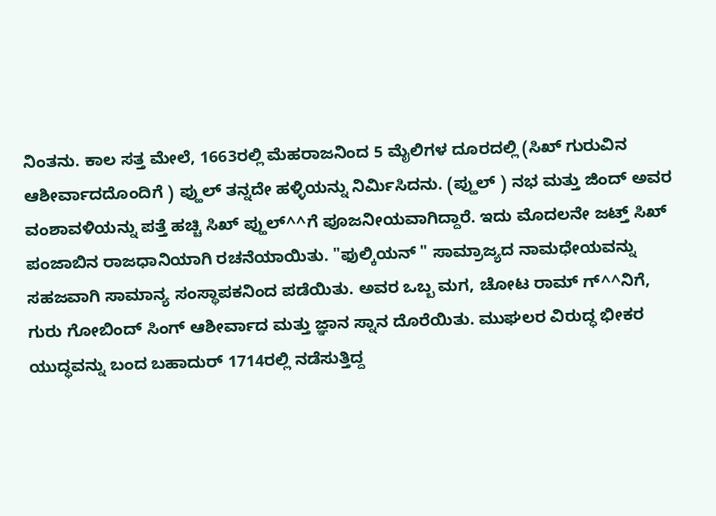ನಿಂತನು. ಕಾಲ ಸತ್ತ ಮೇಲೆ, 1663ರಲ್ಲಿ ಮೆಹರಾಜನಿಂದ 5 ಮೈಲಿಗಳ ದೂರದಲ್ಲಿ (ಸಿಖ್ ಗುರುವಿನ ಆಶೀರ್ವಾದದೊಂದಿಗೆ ) ಪ್ಹುಲ್ ತನ್ನದೇ ಹಳ್ಳಿಯನ್ನು ನಿರ್ಮಿಸಿದನು. (ಪ್ಹುಲ್ ) ನಭ ಮತ್ತು ಜಿಂದ್ ಅವರ ವಂಶಾವಳಿಯನ್ನು ಪತ್ತೆ ಹಚ್ಚಿ ಸಿಖ್ ಪ್ಹುಲ್^^ಗೆ ಪೂಜನೀಯವಾಗಿದ್ದಾರೆ. ಇದು ಮೊದಲನೇ ಜಟ್ತ್ ಸಿಖ್ ಪಂಜಾಬಿನ ರಾಜಧಾನಿಯಾಗಿ ರಚನೆಯಾಯಿತು. "ಫುಲ್ಕಿಯನ್ " ಸಾಮ್ರಾಜ್ಯದ ನಾಮಧೇಯವನ್ನು ಸಹಜವಾಗಿ ಸಾಮಾನ್ಯ ಸಂಸ್ಥಾಪಕನಿಂದ ಪಡೆಯಿತು. ಅವರ ಒಬ್ಬ ಮಗ, ಚೋಟ ರಾಮ್ ಗ್^^ನಿಗೆ, ಗುರು ಗೋಬಿಂದ್ ಸಿಂಗ್ ಆಶೀರ್ವಾದ ಮತ್ತು ಜ್ಞಾನ ಸ್ನಾನ ದೊರೆಯಿತು. ಮುಘಲರ ವಿರುದ್ಧ ಭೀಕರ ಯುದ್ಧವನ್ನು ಬಂದ ಬಹಾದುರ್ 1714ರಲ್ಲಿ ನಡೆಸುತ್ತಿದ್ದ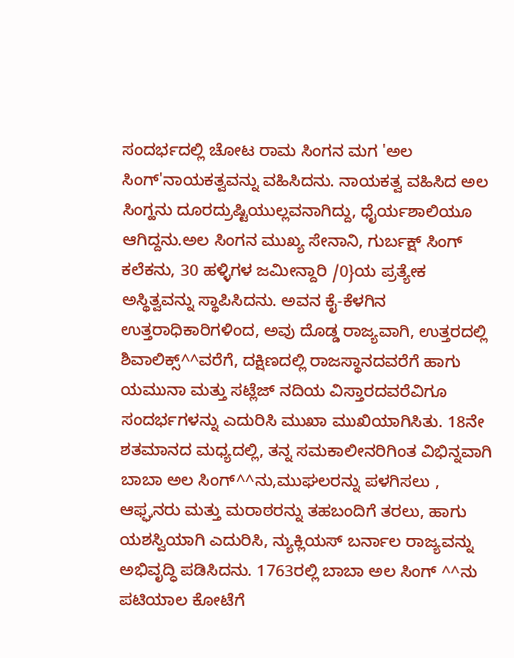ಸಂದರ್ಭದಲ್ಲಿ ಚೋಟ ರಾಮ ಸಿಂಗನ ಮಗ 'ಅಲ ಸಿಂಗ್'ನಾಯಕತ್ವವನ್ನು ವಹಿಸಿದನು. ನಾಯಕತ್ವ ವಹಿಸಿದ ಅಲ ಸಿಂಗ್ಹನು ದೂರದ್ರುಷ್ಟಿಯುಲ್ಲವನಾಗಿದ್ದು, ಧೈರ್ಯಶಾಲಿಯೂ ಆಗಿದ್ದನು.ಅಲ ಸಿಂಗನ ಮುಖ್ಯ ಸೇನಾನಿ, ಗುರ್ಬಕ್ಷ್ ಸಿಂಗ್ ಕಲೆಕನು, 30 ಹಳ್ಳಿಗಳ ಜಮೀನ್ದಾರಿ /0}ಯ ಪ್ರತ್ಯೇಕ ಅಸ್ಥಿತ್ವವನ್ನು ಸ್ಥಾಪಿಸಿದನು. ಅವನ ಕೈ-ಕೆಳಗಿನ ಉತ್ತರಾಧಿಕಾರಿಗಳಿಂದ, ಅವು ದೊಡ್ಡ ರಾಜ್ಯವಾಗಿ, ಉತ್ತರದಲ್ಲಿ ಶಿವಾಲಿಕ್ಸ್^^ವರೆಗೆ, ದಕ್ಷಿಣದಲ್ಲಿ ರಾಜಸ್ಥಾನದವರೆಗೆ ಹಾಗು ಯಮುನಾ ಮತ್ತು ಸಟ್ಲೆಜ್ ನದಿಯ ವಿಸ್ತಾರದವರೆವಿಗೂ ಸಂದರ್ಭಗಳನ್ನು ಎದುರಿಸಿ ಮುಖಾ ಮುಖಿಯಾಗಿಸಿತು. 18ನೇ ಶತಮಾನದ ಮಧ್ಯದಲ್ಲಿ, ತನ್ನ ಸಮಕಾಲೀನರಿಗಿಂತ ವಿಭಿನ್ನವಾಗಿ ಬಾಬಾ ಅಲ ಸಿಂಗ್^^ನು,ಮುಘಲರನ್ನು ಪಳಗಿಸಲು , ಆಫ್ಘನರು ಮತ್ತು ಮರಾಠರನ್ನು ತಹಬಂದಿಗೆ ತರಲು, ಹಾಗು ಯಶಸ್ವಿಯಾಗಿ ಎದುರಿಸಿ, ನ್ಯುಕ್ಲಿಯಸ್ ಬರ್ನಾಲ ರಾಜ್ಯವನ್ನು ಅಭಿವೃದ್ಧಿ ಪಡಿಸಿದನು. 1763ರಲ್ಲಿ ಬಾಬಾ ಅಲ ಸಿಂಗ್ ^^ನು ಪಟಿಯಾಲ ಕೋಟೆಗೆ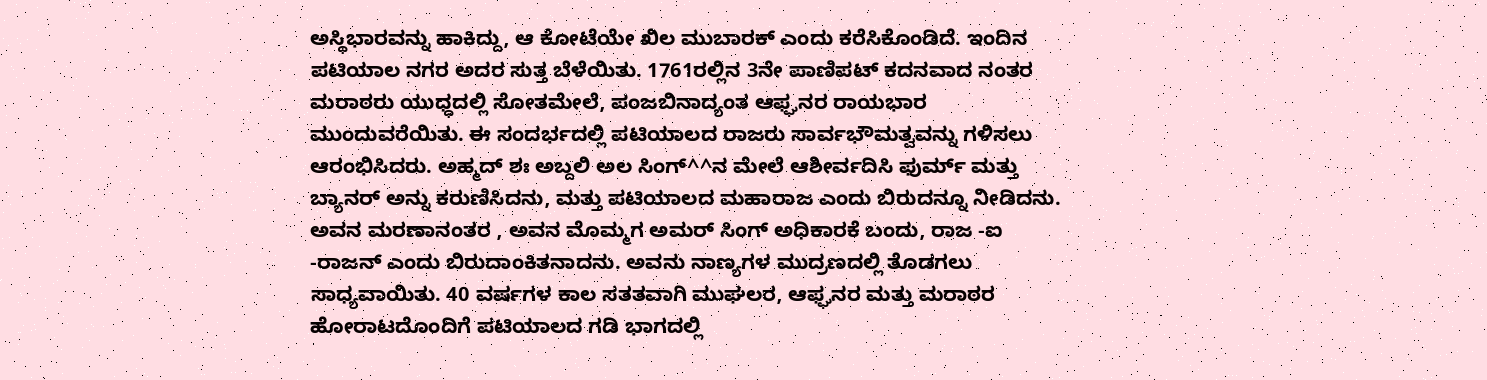ಅಸ್ಥಿಭಾರವನ್ನು ಹಾಕಿದ್ದು, ಆ ಕೋಟೆಯೇ ಖಿಲ ಮುಬಾರಕ್ ಎಂದು ಕರೆಸಿಕೊಂಡಿದೆ. ಇಂದಿನ ಪಟಿಯಾಲ ನಗರ ಅದರ ಸುತ್ತ ಬೆಳೆಯಿತು. 1761ರಲ್ಲಿನ 3ನೇ ಪಾಣಿಪಟ್ ಕದನವಾದ ನಂತರ ಮರಾಠರು ಯುಧ್ಧದಲ್ಲಿ ಸೋತಮೇಲೆ, ಪಂಜಬಿನಾದ್ಯಂತ ಆಫ್ಘನರ ರಾಯಭಾರ ಮುಂದುವರೆಯಿತು. ಈ ಸಂದರ್ಭದಲ್ಲಿ ಪಟಿಯಾಲದ ರಾಜರು ಸಾರ್ವಭೌಮತ್ವವನ್ನು ಗಳಿಸಲು ಆರಂಭಿಸಿದರು. ಅಹ್ಮದ್ ಶಃ ಅಬ್ದಲಿ ಅಲ ಸಿಂಗ್^^ನ ಮೇಲೆ ಆಶೀರ್ವದಿಸಿ ಫುರ್ಮ್ ಮತ್ತು ಬ್ಯಾನರ್ ಅನ್ನು ಕರುಣಿಸಿದನು, ಮತ್ತು ಪಟಿಯಾಲದ ಮಹಾರಾಜ ಎಂದು ಬಿರುದನ್ನೂ ನೀಡಿದನು. ಅವನ ಮರಣಾನಂತರ , ಅವನ ಮೊಮ್ಮಗ ಅಮರ್ ಸಿಂಗ್ ಅಧಿಕಾರಕೆ ಬಂದು, ರಾಜ -ಐ -ರಾಜನ್ ಎಂದು ಬಿರುದಾಂಕಿತನಾದನು. ಅವನು ನಾಣ್ಯಗಳ ಮುದ್ರಣದಲ್ಲಿ ತೊಡಗಲು ಸಾಧ್ಯವಾಯಿತು. 40 ವರ್ಷಗಳ ಕಾಲ ಸತತವಾಗಿ ಮುಘಲರ, ಆಫ್ಘನರ ಮತ್ತು ಮರಾಠರ ಹೋರಾಟದೊಂದಿಗೆ ಪಟಿಯಾಲದ ಗಡಿ ಭಾಗದಲ್ಲಿ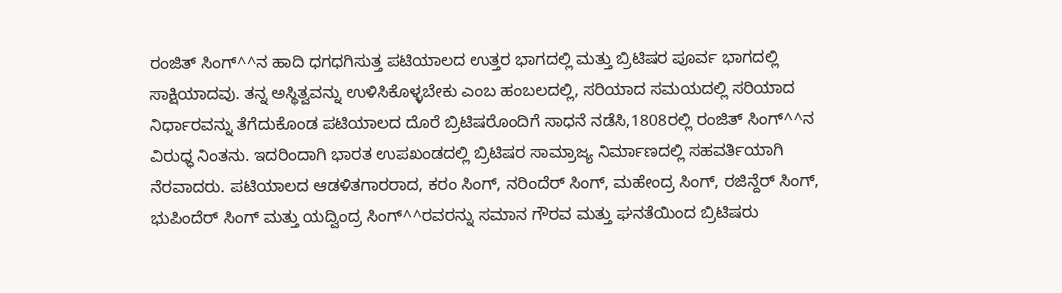ರಂಜಿತ್ ಸಿಂಗ್^^ನ ಹಾದಿ ಧಗಧಗಿಸುತ್ತ ಪಟಿಯಾಲದ ಉತ್ತರ ಭಾಗದಲ್ಲಿ ಮತ್ತು ಬ್ರಿಟಿಷರ ಪೂರ್ವ ಭಾಗದಲ್ಲಿ ಸಾಕ್ಷಿಯಾದವು. ತನ್ನ ಅಸ್ಥಿತ್ವವನ್ನು ಉಳಿಸಿಕೊಳ್ಳಬೇಕು ಎಂಬ ಹಂಬಲದಲ್ಲಿ, ಸರಿಯಾದ ಸಮಯದಲ್ಲಿ ಸರಿಯಾದ ನಿರ್ಧಾರವನ್ನು ತೆಗೆದುಕೊಂಡ ಪಟಿಯಾಲದ ದೊರೆ ಬ್ರಿಟಿಷರೊಂದಿಗೆ ಸಾಧನೆ ನಡೆಸಿ,1808ರಲ್ಲಿ ರಂಜಿತ್ ಸಿಂಗ್^^ನ ವಿರುಧ್ಧ ನಿಂತನು. ಇದರಿಂದಾಗಿ ಭಾರತ ಉಪಖಂಡದಲ್ಲಿ ಬ್ರಿಟಿಷರ ಸಾಮ್ರಾಜ್ಯ ನಿರ್ಮಾಣದಲ್ಲಿ ಸಹವರ್ತಿಯಾಗಿ ನೆರವಾದರು. ಪಟಿಯಾಲದ ಆಡಳಿತಗಾರರಾದ, ಕರಂ ಸಿಂಗ್, ನರಿಂದೆರ್ ಸಿಂಗ್, ಮಹೇಂದ್ರ ಸಿಂಗ್, ರಜಿನ್ದೆರ್ ಸಿಂಗ್, ಭುಪಿಂದೆರ್ ಸಿಂಗ್ ಮತ್ತು ಯದ್ವಿಂದ್ರ ಸಿಂಗ್^^ರವರನ್ನು ಸಮಾನ ಗೌರವ ಮತ್ತು ಘನತೆಯಿಂದ ಬ್ರಿಟಿಷರು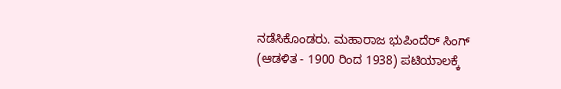ನಡೆಸಿಕೊಂಡರು. ಮಹಾರಾಜ ಭುಪಿಂದೆರ್ ಸಿಂಗ್ (ಆಡಳಿತ - 1900 ರಿಂದ 1938) ಪಟಿಯಾಲಕ್ಕೆ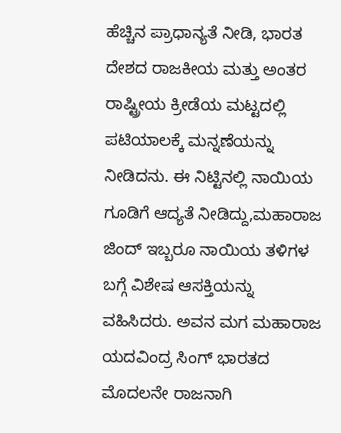ಹೆಚ್ಚಿನ ಪ್ರಾಧಾನ್ಯತೆ ನೀಡಿ, ಭಾರತ ದೇಶದ ರಾಜಕೀಯ ಮತ್ತು ಅಂತರ ರಾಷ್ಟ್ರೀಯ ಕ್ರೀಡೆಯ ಮಟ್ಟದಲ್ಲಿ ಪಟಿಯಾಲಕ್ಕೆ ಮನ್ನಣೆಯನ್ನು ನೀಡಿದನು. ಈ ನಿಟ್ಟಿನಲ್ಲಿ ನಾಯಿಯ ಗೂಡಿಗೆ ಆದ್ಯತೆ ನೀಡಿದ್ದು,ಮಹಾರಾಜ ಜಿಂದ್ ಇಬ್ಬರೂ ನಾಯಿಯ ತಳಿಗಳ ಬಗ್ಗೆ ವಿಶೇಷ ಆಸಕ್ತಿಯನ್ನು ವಹಿಸಿದರು. ಅವನ ಮಗ ಮಹಾರಾಜ ಯದವಿಂದ್ರ ಸಿಂಗ್ ಭಾರತದ ಮೊದಲನೇ ರಾಜನಾಗಿ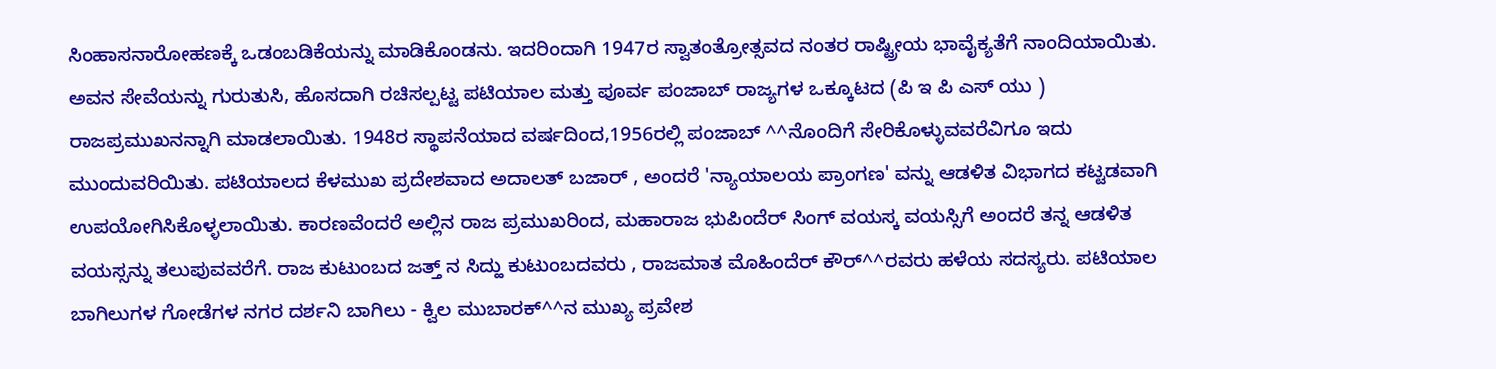ಸಿಂಹಾಸನಾರೋಹಣಕ್ಕೆ ಒಡಂಬಡಿಕೆಯನ್ನು ಮಾಡಿಕೊಂಡನು. ಇದರಿಂದಾಗಿ 1947ರ ಸ್ವಾತಂತ್ರೋತ್ಸವದ ನಂತರ ರಾಷ್ಟ್ರೀಯ ಭಾವೈಕ್ಯತೆಗೆ ನಾಂದಿಯಾಯಿತು. ಅವನ ಸೇವೆಯನ್ನು ಗುರುತುಸಿ, ಹೊಸದಾಗಿ ರಚಿಸಲ್ಪಟ್ಟ ಪಟಿಯಾಲ ಮತ್ತು ಪೂರ್ವ ಪಂಜಾಬ್ ರಾಜ್ಯಗಳ ಒಕ್ಕೂಟದ (ಪಿ ಇ ಪಿ ಎಸ್ ಯು ) ರಾಜಪ್ರಮುಖನನ್ನಾಗಿ ಮಾಡಲಾಯಿತು. 1948ರ ಸ್ಥಾಪನೆಯಾದ ವರ್ಷದಿಂದ,1956ರಲ್ಲಿ ಪಂಜಾಬ್ ^^ನೊಂದಿಗೆ ಸೇರಿಕೊಳ್ಳುವವರೆವಿಗೂ ಇದು ಮುಂದುವರಿಯಿತು. ಪಟಿಯಾಲದ ಕೆಳಮುಖ ಪ್ರದೇಶವಾದ ಅದಾಲತ್ ಬಜಾರ್ , ಅಂದರೆ 'ನ್ಯಾಯಾಲಯ ಪ್ರಾಂಗಣ' ವನ್ನು ಆಡಳಿತ ವಿಭಾಗದ ಕಟ್ಟಡವಾಗಿ ಉಪಯೋಗಿಸಿಕೊಳ್ಳಲಾಯಿತು. ಕಾರಣವೆಂದರೆ ಅಲ್ಲಿನ ರಾಜ ಪ್ರಮುಖರಿಂದ, ಮಹಾರಾಜ ಭುಪಿಂದೆರ್ ಸಿಂಗ್ ವಯಸ್ಕ ವಯಸ್ಸಿಗೆ ಅಂದರೆ ತನ್ನ ಆಡಳಿತ ವಯಸ್ಸನ್ನು ತಲುಪುವವರೆಗೆ. ರಾಜ ಕುಟುಂಬದ ಜತ್ತ್ ನ ಸಿದ್ಹು ಕುಟುಂಬದವರು , ರಾಜಮಾತ ಮೊಹಿಂದೆರ್ ಕೌರ್^^ರವರು ಹಳೆಯ ಸದಸ್ಯರು. ಪಟಿಯಾಲ ಬಾಗಿಲುಗಳ ಗೋಡೆಗಳ ನಗರ ದರ್ಶನಿ ಬಾಗಿಲು - ಕ್ವಿಲ ಮುಬಾರಕ್^^ನ ಮುಖ್ಯ ಪ್ರವೇಶ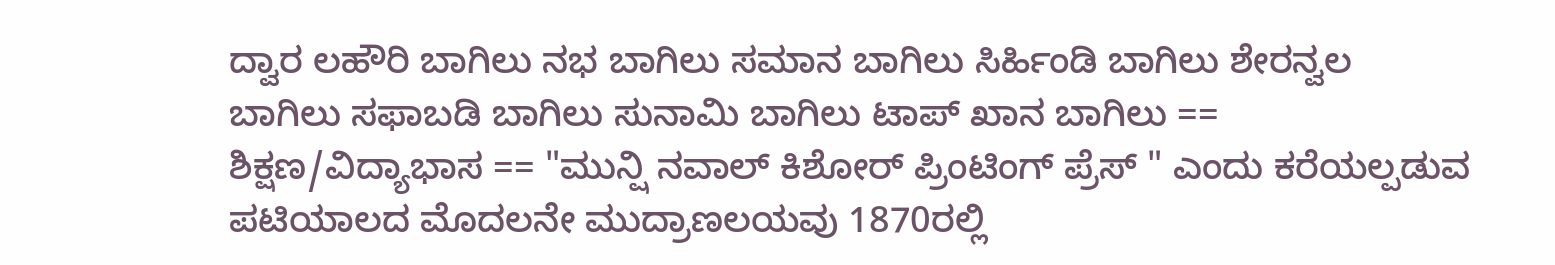ದ್ವಾರ ಲಹೌರಿ ಬಾಗಿಲು ನಭ ಬಾಗಿಲು ಸಮಾನ ಬಾಗಿಲು ಸಿರ್ಹಿಂಡಿ ಬಾಗಿಲು ಶೇರನ್ವಲ ಬಾಗಿಲು ಸಫಾಬಡಿ ಬಾಗಿಲು ಸುನಾಮಿ ಬಾಗಿಲು ಟಾಪ್ ಖಾನ ಬಾಗಿಲು == ಶಿಕ್ಷಣ/ವಿದ್ಯಾಭಾಸ == "ಮುನ್ಷಿ ನವಾಲ್ ಕಿಶೋರ್ ಪ್ರಿಂಟಿಂಗ್ ಪ್ರೆಸ್ " ಎಂದು ಕರೆಯಲ್ಪಡುವ ಪಟಿಯಾಲದ ಮೊದಲನೇ ಮುದ್ರಾಣಲಯವು 1870ರಲ್ಲಿ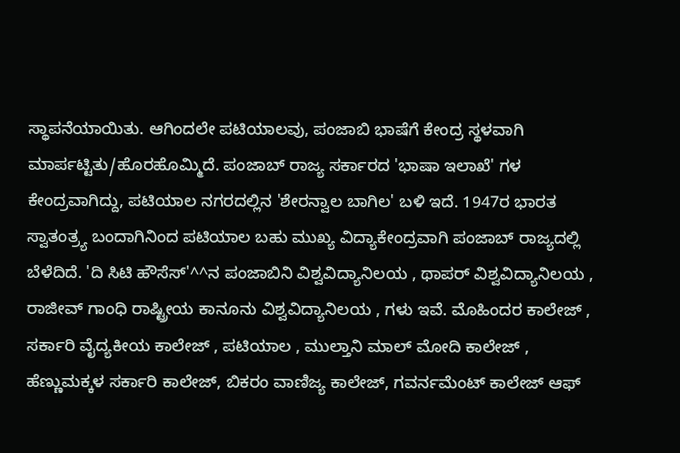ಸ್ಥಾಪನೆಯಾಯಿತು. ಆಗಿಂದಲೇ ಪಟಿಯಾಲವು, ಪಂಜಾಬಿ ಭಾಷೆಗೆ ಕೇಂದ್ರ ಸ್ಥಳವಾಗಿ ಮಾರ್ಪಟ್ಟಿತು/ಹೊರಹೊಮ್ಮಿದೆ. ಪಂಜಾಬ್ ರಾಜ್ಯ ಸರ್ಕಾರದ 'ಭಾಷಾ ಇಲಾಖೆ' ಗಳ ಕೇಂದ್ರವಾಗಿದ್ದು, ಪಟಿಯಾಲ ನಗರದಲ್ಲಿನ 'ಶೇರನ್ವಾಲ ಬಾಗಿಲ' ಬಳಿ ಇದೆ. 1947ರ ಭಾರತ ಸ್ವಾತಂತ್ರ್ಯ ಬಂದಾಗಿನಿಂದ ಪಟಿಯಾಲ ಬಹು ಮುಖ್ಯ ವಿದ್ಯಾಕೇಂದ್ರವಾಗಿ ಪಂಜಾಬ್ ರಾಜ್ಯದಲ್ಲಿ ಬೆಳೆದಿದೆ. 'ದಿ ಸಿಟಿ ಹೌಸೆಸ್'^^ನ ಪಂಜಾಬಿನಿ ವಿಶ್ವವಿದ್ಯಾನಿಲಯ , ಥಾಪರ್ ವಿಶ್ವವಿದ್ಯಾನಿಲಯ , ರಾಜೀವ್ ಗಾಂಧಿ ರಾಷ್ಟ್ರೀಯ ಕಾನೂನು ವಿಶ್ವವಿದ್ಯಾನಿಲಯ , ಗಳು ಇವೆ. ಮೊಹಿಂದರ ಕಾಲೇಜ್ , ಸರ್ಕಾರಿ ವೈದ್ಯಕೀಯ ಕಾಲೇಜ್ , ಪಟಿಯಾಲ , ಮುಲ್ತಾನಿ ಮಾಲ್ ಮೋದಿ ಕಾಲೇಜ್ , ಹೆಣ್ಣುಮಕ್ಕಳ ಸರ್ಕಾರಿ ಕಾಲೇಜ್, ಬಿಕರಂ ವಾಣಿಜ್ಯ ಕಾಲೇಜ್, ಗವರ್ನಮೆಂಟ್ ಕಾಲೇಜ್ ಆಫ್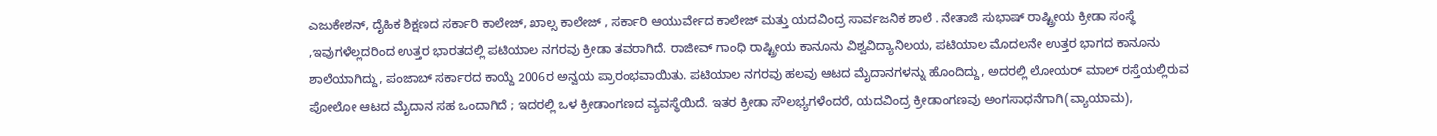ಎಜುಕೇಶನ್, ದೈಹಿಕ ಶಿಕ್ಷಣದ ಸರ್ಕಾರಿ ಕಾಲೇಜ್, ಖಾಲ್ಸ ಕಾಲೇಜ್ , ಸರ್ಕಾರಿ ಆಯುರ್ವೇದ ಕಾಲೇಜ್ ಮತ್ತು ಯದವಿಂದ್ರ ಸಾರ್ವಜನಿಕ ಶಾಲೆ . ನೇತಾಜಿ ಸುಭಾಷ್ ರಾಷ್ಟ್ರೀಯ ಕ್ರೀಡಾ ಸಂಸ್ಥೆ ,ಇವುಗಳೆಲ್ಲದರಿಂದ ಉತ್ತರ ಭಾರತದಲ್ಲಿ ಪಟಿಯಾಲ ನಗರವು ಕ್ರೀಡಾ ತವರಾಗಿದೆ. ರಾಜೀವ್ ಗಾಂಧಿ ರಾಷ್ಟ್ರೀಯ ಕಾನೂನು ವಿಶ್ವವಿದ್ಯಾನಿಲಯ, ಪಟಿಯಾಲ ಮೊದಲನೇ ಉತ್ತರ ಭಾಗದ ಕಾನೂನು ಶಾಲೆಯಾಗಿದ್ದು, ಪಂಜಾಬ್ ಸರ್ಕಾರದ ಕಾಯ್ದೆ 2006ರ ಅನ್ವಯ ಪ್ರಾರಂಭವಾಯಿತು. ಪಟಿಯಾಲ ನಗರವು ಹಲವು ಆಟದ ಮೈದಾನಗಳನ್ನು ಹೊಂದಿದ್ದು, ಅದರಲ್ಲಿ ಲೋಯರ್ ಮಾಲ್ ರಸ್ತೆಯಲ್ಲಿರುವ ಪೋಲೋ ಆಟದ ಮೈದಾನ ಸಹ ಒಂದಾಗಿದೆ ; ಇದರಲ್ಲಿ ಒಳ ಕ್ರೀಡಾಂಗಣದ ವ್ಯವಸ್ಥೆಯಿದೆ. ಇತರ ಕ್ರೀಡಾ ಸೌಲಭ್ಯಗಳೆಂದರೆ, ಯದವಿಂದ್ರ ಕ್ರೀಡಾಂಗಣವು ಅಂಗಸಾಧನೆಗಾಗಿ(ವ್ಯಾಯಾಮ),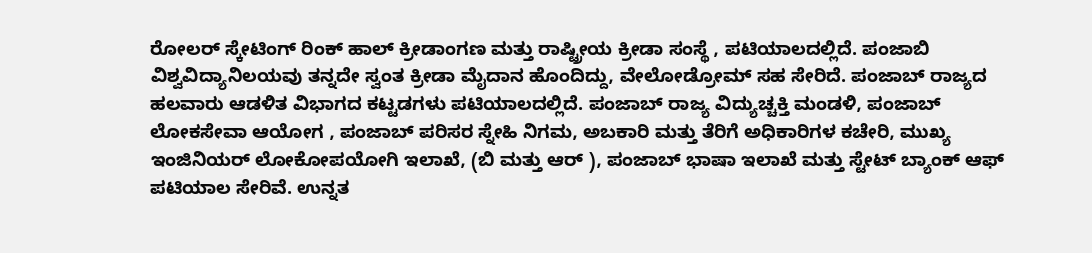ರೋಲರ್ ಸ್ಕೇಟಿಂಗ್ ರಿಂಕ್ ಹಾಲ್ ಕ್ರೀಡಾಂಗಣ ಮತ್ತು ರಾಷ್ಟ್ರೀಯ ಕ್ರೀಡಾ ಸಂಸ್ಥೆ , ಪಟಿಯಾಲದಲ್ಲಿದೆ. ಪಂಜಾಬಿ ವಿಶ್ವವಿದ್ಯಾನಿಲಯವು ತನ್ನದೇ ಸ್ವಂತ ಕ್ರೀಡಾ ಮೈದಾನ ಹೊಂದಿದ್ದು, ವೇಲೋಡ್ರೋಮ್ ಸಹ ಸೇರಿದೆ. ಪಂಜಾಬ್ ರಾಜ್ಯದ ಹಲವಾರು ಆಡಳಿತ ವಿಭಾಗದ ಕಟ್ಟಡಗಳು ಪಟಿಯಾಲದಲ್ಲಿದೆ. ಪಂಜಾಬ್ ರಾಜ್ಯ ವಿದ್ಯುಚ್ಚಕ್ತಿ ಮಂಡಳಿ, ಪಂಜಾಬ್ ಲೋಕಸೇವಾ ಆಯೋಗ , ಪಂಜಾಬ್ ಪರಿಸರ ಸ್ನೇಹಿ ನಿಗಮ, ಅಬಕಾರಿ ಮತ್ತು ತೆರಿಗೆ ಅಧಿಕಾರಿಗಳ ಕಚೇರಿ, ಮುಖ್ಯ ಇಂಜಿನಿಯರ್ ಲೋಕೋಪಯೋಗಿ ಇಲಾಖೆ, (ಬಿ ಮತ್ತು ಆರ್ ), ಪಂಜಾಬ್ ಭಾಷಾ ಇಲಾಖೆ ಮತ್ತು ಸ್ಟೇಟ್ ಬ್ಯಾಂಕ್ ಆಫ್ ಪಟಿಯಾಲ ಸೇರಿವೆ. ಉನ್ನತ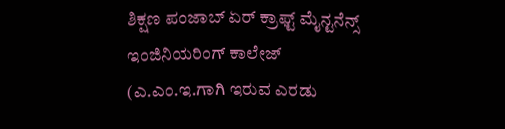ಶಿಕ್ಷಣ ಪಂಜಾಬ್ ಏರ್ ಕ್ರಾಫ್ಟ್ ಮೈನ್ಟನೆನ್ಸ್ ಇಂಜಿನಿಯರಿಂಗ್ ಕಾಲೇಜ್ (ಎ.ಎಂ.ಇ.ಗಾಗಿ ಇರುವ ಎರಡು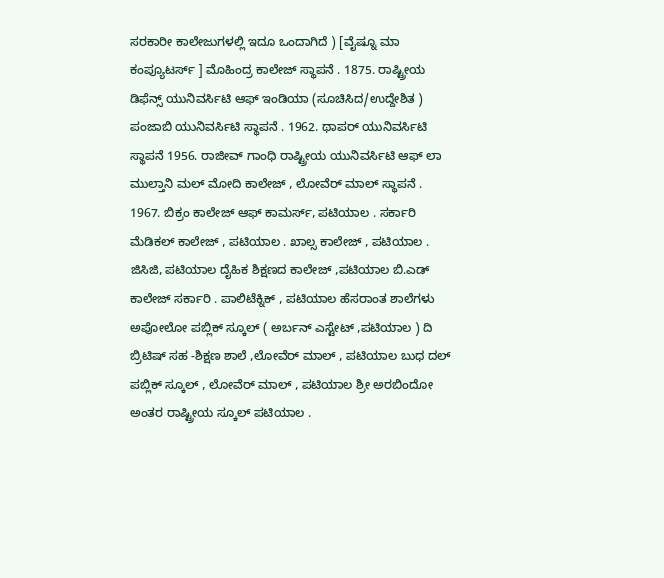ಸರಕಾರೀ ಕಾಲೇಜುಗಳಲ್ಲಿ ಇದೂ ಒಂದಾಗಿದೆ ) [ವೈಷ್ನೂ ಮಾ ಕಂಪ್ಯೂಟರ್ಸ್ ] ಮೊಹಿಂದ್ರ ಕಾಲೇಜ್ ಸ್ಥಾಪನೆ . 1875. ರಾಷ್ಟ್ರೀಯ ಡಿಫೆನ್ಸ್ ಯುನಿವರ್ಸಿಟಿ ಆಫ್ ಇಂಡಿಯಾ (ಸೂಚಿಸಿದ/ಉದ್ದೇಶಿತ ) ಪಂಜಾಬಿ ಯುನಿವರ್ಸಿಟಿ ಸ್ಥಾಪನೆ . 1962. ಥಾಪರ್ ಯುನಿವರ್ಸಿಟಿ ಸ್ಥಾಪನೆ 1956. ರಾಜೀವ್ ಗಾಂಧಿ ರಾಷ್ಟ್ರೀಯ ಯುನಿವರ್ಸಿಟಿ ಆಫ್ ಲಾ ಮುಲ್ತಾನಿ ಮಲ್ ಮೋದಿ ಕಾಲೇಜ್ , ಲೋವೆರ್ ಮಾಲ್ ಸ್ಥಾಪನೆ . 1967. ಬಿಕ್ರಂ ಕಾಲೇಜ್ ಆಫ್ ಕಾಮರ್ಸ್, ಪಟಿಯಾಲ . ಸರ್ಕಾರಿ ಮೆಡಿಕಲ್ ಕಾಲೇಜ್ , ಪಟಿಯಾಲ . ಖಾಲ್ಸ ಕಾಲೇಜ್ , ಪಟಿಯಾಲ . ಜಿಸಿಜಿ, ಪಟಿಯಾಲ ದೈಹಿಕ ಶಿಕ್ಷಣದ ಕಾಲೇಜ್ ,ಪಟಿಯಾಲ ಬಿ.ಎಡ್ ಕಾಲೇಜ್ ಸರ್ಕಾರಿ . ಪಾಲಿಟೆಕ್ನಿಕ್ , ಪಟಿಯಾಲ ಹೆಸರಾಂತ ಶಾಲೆಗಳು ಅಪೋಲೋ ಪಬ್ಲಿಕ್ ಸ್ಕೂಲ್ ( ಅರ್ಬನ್ ಎಸ್ಟೇಟ್ ,ಪಟಿಯಾಲ ) ದಿ ಬ್ರಿಟಿಷ್ ಸಹ -ಶಿಕ್ಷಣ ಶಾಲೆ ,ಲೋವೆರ್ ಮಾಲ್ , ಪಟಿಯಾಲ ಬುಧ ದಲ್ ಪಬ್ಲಿಕ್ ಸ್ಕೂಲ್ , ಲೋವೆರ್ ಮಾಲ್ , ಪಟಿಯಾಲ ಶ್ರೀ ಅರಬಿಂದೋ ಅಂತರ ರಾಷ್ಟ್ರೀಯ ಸ್ಕೂಲ್ ಪಟಿಯಾಲ .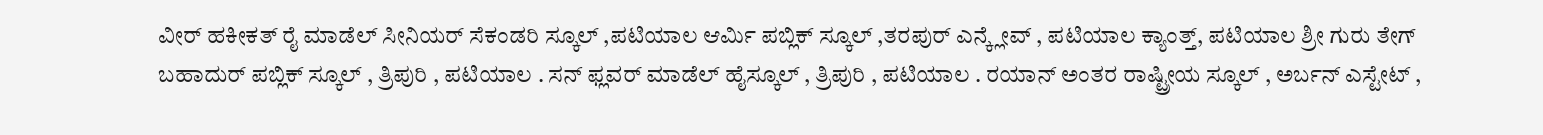ವೀರ್ ಹಕೀಕತ್ ರೈ ಮಾಡೆಲ್ ಸೀನಿಯರ್ ಸೆಕಂಡರಿ ಸ್ಕೂಲ್ ,ಪಟಿಯಾಲ ಆರ್ಮಿ ಪಬ್ಲಿಕ್ ಸ್ಕೂಲ್ ,ತರಪುರ್ ಎನ್ಕ್ಲೇವ್ , ಪಟಿಯಾಲ ಕ್ಯಾಂತ್ತ್, ಪಟಿಯಾಲ ಶ್ರೀ ಗುರು ತೇಗ್ ಬಹಾದುರ್ ಪಬ್ಲಿಕ್ ಸ್ಕೂಲ್ , ತ್ರಿಪುರಿ , ಪಟಿಯಾಲ . ಸನ್ ಫ್ಲವರ್ ಮಾಡೆಲ್ ಹೈಸ್ಕೂಲ್ , ತ್ರಿಪುರಿ , ಪಟಿಯಾಲ . ರಯಾನ್ ಅಂತರ ರಾಷ್ಟ್ರೀಯ ಸ್ಕೂಲ್ , ಅರ್ಬನ್ ಎಸ್ಟೇಟ್ ,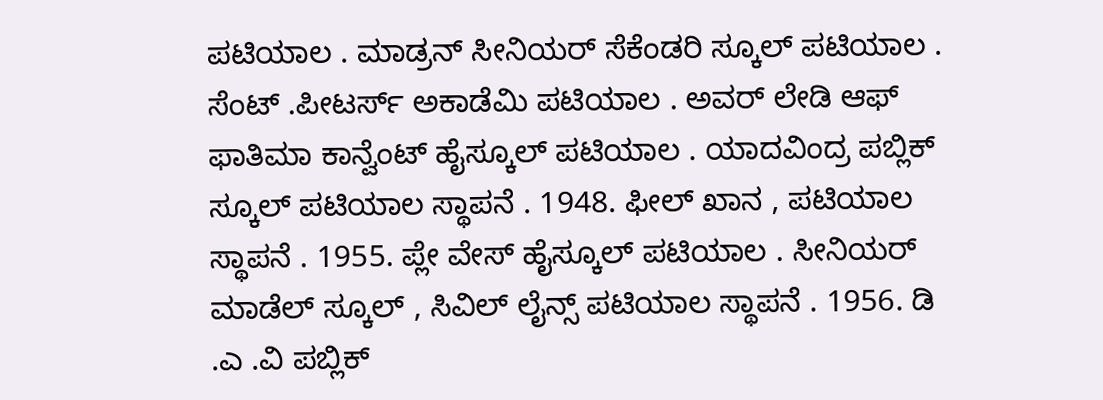ಪಟಿಯಾಲ . ಮಾಡ್ರನ್ ಸೀನಿಯರ್ ಸೆಕೆಂಡರಿ ಸ್ಕೂಲ್ ಪಟಿಯಾಲ . ಸೆಂಟ್ .ಪೀಟರ್ಸ್ ಅಕಾಡೆಮಿ ಪಟಿಯಾಲ . ಅವರ್ ಲೇಡಿ ಆಫ್ ಫಾತಿಮಾ ಕಾನ್ವೆಂಟ್ ಹೈಸ್ಕೂಲ್ ಪಟಿಯಾಲ . ಯಾದವಿಂದ್ರ ಪಬ್ಲಿಕ್ ಸ್ಕೂಲ್ ಪಟಿಯಾಲ ಸ್ಥಾಪನೆ . 1948. ಫೀಲ್ ಖಾನ , ಪಟಿಯಾಲ ಸ್ಥಾಪನೆ . 1955. ಪ್ಲೇ ವೇಸ್ ಹೈಸ್ಕೂಲ್ ಪಟಿಯಾಲ . ಸೀನಿಯರ್ ಮಾಡೆಲ್ ಸ್ಕೂಲ್ , ಸಿವಿಲ್ ಲೈನ್ಸ್ ಪಟಿಯಾಲ ಸ್ಥಾಪನೆ . 1956. ಡಿ .ಎ .ವಿ ಪಬ್ಲಿಕ್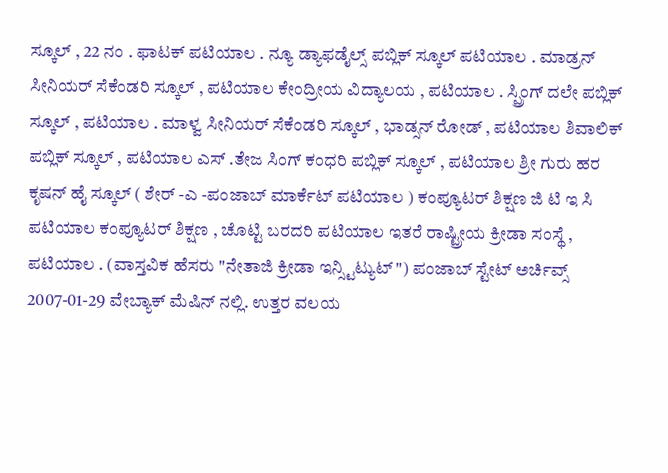ಸ್ಕೂಲ್ , 22 ನಂ . ಫಾಟಕ್ ಪಟಿಯಾಲ . ನ್ಯೂ ಡ್ಯಾಫಡೈಲ್ಸ್ ಪಬ್ಲಿಕ್ ಸ್ಕೂಲ್ ಪಟಿಯಾಲ . ಮಾಡ್ರನ್ ಸೀನಿಯರ್ ಸೆಕೆಂಡರಿ ಸ್ಕೂಲ್ , ಪಟಿಯಾಲ ಕೇಂದ್ರೀಯ ವಿದ್ಯಾಲಯ , ಪಟಿಯಾಲ . ಸ್ಪ್ರಿಂಗ್ ದಲೇ ಪಬ್ಲಿಕ್ ಸ್ಕೂಲ್ , ಪಟಿಯಾಲ . ಮಾಳ್ವ ಸೀನಿಯರ್ ಸೆಕೆಂಡರಿ ಸ್ಕೂಲ್ , ಭಾಡ್ಸನ್ ರೋಡ್ , ಪಟಿಯಾಲ ಶಿವಾಲಿಕ್ ಪಬ್ಲಿಕ್ ಸ್ಕೂಲ್ , ಪಟಿಯಾಲ ಎಸ್ .ತೇಜ ಸಿಂಗ್ ಕಂಧರಿ ಪಬ್ಲಿಕ್ ಸ್ಕೂಲ್ , ಪಟಿಯಾಲ ಶ್ರೀ ಗುರು ಹರ ಕೃಷನ್ ಹೈ ಸ್ಕೂಲ್ ( ಶೇರ್ -ಎ -ಪಂಜಾಬ್ ಮಾರ್ಕೆಟ್ ಪಟಿಯಾಲ ) ಕಂಪ್ಯೂಟರ್ ಶಿಕ್ಷಣ ಜಿ ಟಿ ಇ ಸಿ ಪಟಿಯಾಲ ಕಂಪ್ಯೂಟರ್ ಶಿಕ್ಷಣ , ಚೊಟ್ಟಿ ಬರದರಿ ಪಟಿಯಾಲ ಇತರೆ ರಾಷ್ಟ್ರೀಯ ಕ್ರೀಡಾ ಸಂಸ್ಥೆ , ಪಟಿಯಾಲ . (ವಾಸ್ತವಿಕ ಹೆಸರು "ನೇತಾಜಿ ಕ್ರೀಡಾ ಇನ್ಸ್ಟಿಟ್ಯುಟ್ ") ಪಂಜಾಬ್ ಸ್ಟೇಟ್ ಅರ್ಚಿವ್ಸ್ 2007-01-29 ವೇಬ್ಯಾಕ್ ಮೆಷಿನ್ ನಲ್ಲಿ. ಉತ್ತರ ವಲಯ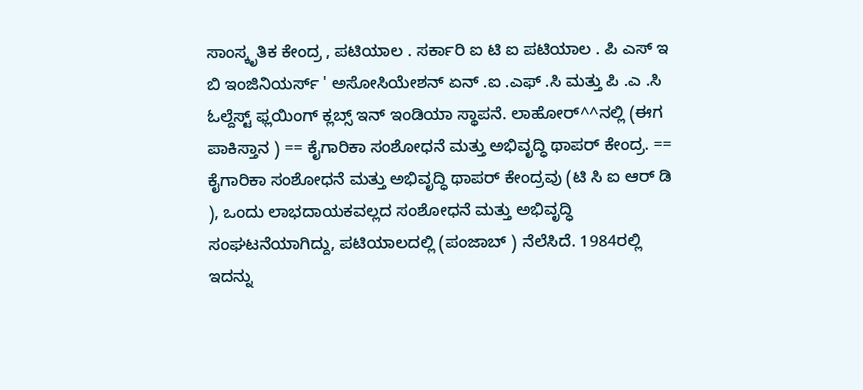ಸಾಂಸ್ಕೃತಿಕ ಕೇಂದ್ರ , ಪಟಿಯಾಲ . ಸರ್ಕಾರಿ ಐ ಟಿ ಐ ಪಟಿಯಾಲ . ಪಿ ಎಸ್ ಇ ಬಿ ಇಂಜಿನಿಯರ್ಸ್ ' ಅಸೋಸಿಯೇಶನ್ ಏನ್ .ಐ .ಎಫ್ .ಸಿ ಮತ್ತು ಪಿ .ಎ .ಸಿ ಓಲ್ದೆಸ್ಟ್ ಫ್ಲಯಿಂಗ್ ಕ್ಲಬ್ಸ್ ಇನ್ ಇಂಡಿಯಾ ಸ್ಥಾಪನೆ. ಲಾಹೋರ್^^ನಲ್ಲಿ (ಈಗ ಪಾಕಿಸ್ತಾನ ) == ಕೈಗಾರಿಕಾ ಸಂಶೋಧನೆ ಮತ್ತು ಅಭಿವೃದ್ಧಿ ಥಾಪರ್ ಕೇಂದ್ರ. == ಕೈಗಾರಿಕಾ ಸಂಶೋಧನೆ ಮತ್ತು ಅಭಿವೃದ್ಧಿ ಥಾಪರ್ ಕೇಂದ್ರವು (ಟಿ ಸಿ ಐ ಆರ್ ಡಿ ), ಒಂದು ಲಾಭದಾಯಕವಲ್ಲದ ಸಂಶೋಧನೆ ಮತ್ತು ಅಭಿವೃದ್ಧಿ ಸಂಘಟನೆಯಾಗಿದ್ದು, ಪಟಿಯಾಲದಲ್ಲಿ (ಪಂಜಾಬ್ ) ನೆಲೆಸಿದೆ. 1984ರಲ್ಲಿ ಇದನ್ನು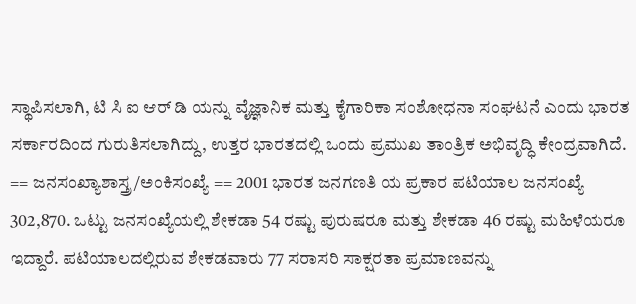ಸ್ಥಾಪಿಸಲಾಗಿ, ಟಿ ಸಿ ಐ ಆರ್ ಡಿ ಯನ್ನು ವೈಜ್ಞಾನಿಕ ಮತ್ತು ಕೈಗಾರಿಕಾ ಸಂಶೋಧನಾ ಸಂಘಟನೆ ಎಂದು ಭಾರತ ಸರ್ಕಾರದಿಂದ ಗುರುತಿಸಲಾಗಿದ್ದು, ಉತ್ತರ ಭಾರತದಲ್ಲಿ ಒಂದು ಪ್ರಮುಖ ತಾಂತ್ರಿಕ ಅಭಿವೃದ್ಧಿ ಕೇಂದ್ರವಾಗಿದೆ. == ಜನಸಂಖ್ಯಾಶಾಸ್ತ್ರ/ಅಂಕಿಸಂಖ್ಯೆ == 2001 ಭಾರತ ಜನಗಣತಿ ಯ ಪ್ರಕಾರ ಪಟಿಯಾಲ ಜನಸಂಖ್ಯೆ 302,870. ಒಟ್ಟು ಜನಸಂಖ್ಯೆಯಲ್ಲಿ ಶೇಕಡಾ 54 ರಷ್ಟು ಪುರುಷರೂ ಮತ್ತು ಶೇಕಡಾ 46 ರಷ್ಟು ಮಹಿಳೆಯರೂ ಇದ್ದಾರೆ. ಪಟಿಯಾಲದಲ್ಲಿರುವ ಶೇಕಡವಾರು ‌77 ಸರಾಸರಿ ಸಾಕ್ಷರತಾ ಪ್ರಮಾಣವನ್ನು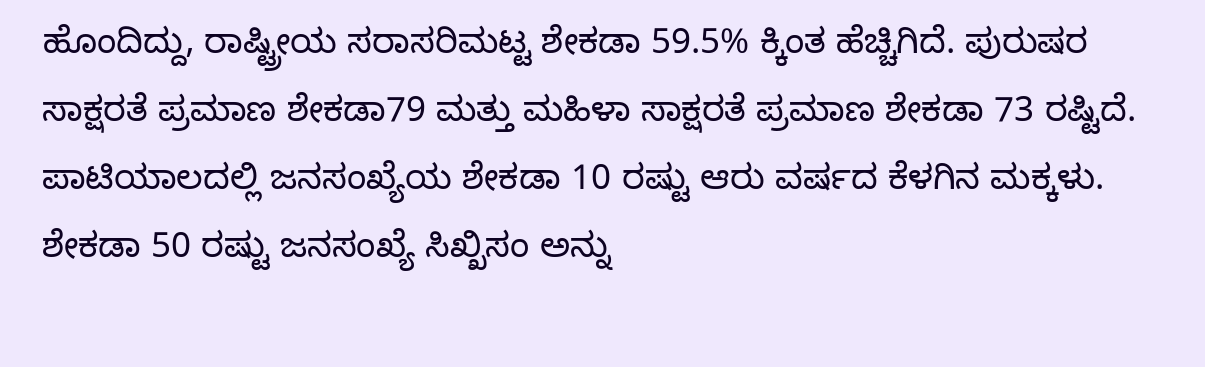ಹೊಂದಿದ್ದು, ರಾಷ್ಟ್ರೀಯ ಸರಾಸರಿಮಟ್ಟ ಶೇಕಡಾ 59.5% ಕ್ಕಿಂತ ಹೆಚ್ಚಿಗಿದೆ. ಪುರುಷರ ಸಾಕ್ಷರತೆ ಪ್ರಮಾಣ ಶೇಕಡಾ79 ಮತ್ತು ಮಹಿಳಾ ಸಾಕ್ಷರತೆ ಪ್ರಮಾಣ ಶೇಕಡಾ 73 ರಷ್ಟಿದೆ. ಪಾಟಿಯಾಲದಲ್ಲಿ ಜನಸಂಖ್ಯೆಯ ಶೇಕಡಾ 10 ರಷ್ಟು ಆರು ವರ್ಷದ ಕೆಳಗಿನ ಮಕ್ಕಳು. ಶೇಕಡಾ 50 ರಷ್ಟು ಜನಸಂಖ್ಯೆ ಸಿಖ್ಖಿಸಂ ಅನ್ನು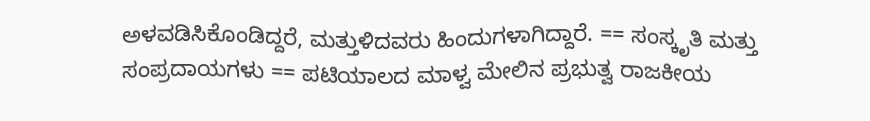ಅಳವಡಿಸಿಕೊಂಡಿದ್ದರೆ, ಮತ್ತುಳಿದವರು ಹಿಂದುಗಳಾಗಿದ್ದಾರೆ. == ಸಂಸ್ಕೃತಿ ಮತ್ತು ಸಂಪ್ರದಾಯಗಳು == ಪಟಿಯಾಲದ ಮಾಳ್ವ ಮೇಲಿನ ಪ್ರಭುತ್ವ ರಾಜಕೀಯ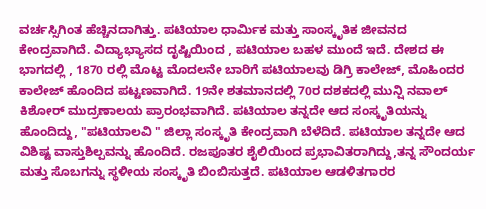ವರ್ಚಸ್ಸಿಗಿಂತ ಹೆಚ್ಚಿನದಾಗಿತ್ತು. ಪಟಿಯಾಲ ಧಾರ್ಮಿಕ ಮತ್ತು ಸಾಂಸ್ಕೃತಿಕ ಜೀವನದ ಕೇಂದ್ರವಾಗಿದೆ. ವಿದ್ಯಾಭ್ಯಾಸದ ದೃಷ್ಟಿಯಿಂದ , ಪಟಿಯಾಲ ಬಹಳ ಮುಂದೆ ಇದೆ. ದೇಶದ ಈ ಭಾಗದಲ್ಲಿ , 1870 ರಲ್ಲಿ ಮೊಟ್ಟ ಮೊದಲನೇ ಬಾರಿಗೆ ಪಟಿಯಾಲವು ಡಿಗ್ರಿ ಕಾಲೇಜ್, ಮೊಹಿಂದರ ಕಾಲೇಜ್ ಹೊಂದಿದ ಪಟ್ಟಣವಾಗಿದೆ. 19ನೇ ಶತಮಾನದಲ್ಲಿ 70ರ ದಶಕದಲ್ಲಿ ಮುನ್ಷಿ ನವಾಲ್ ಕಿಶೋರ್ ಮುದ್ರಣಾಲಯ ಪ್ರಾರಂಭವಾಗಿದೆ. ಪಟಿಯಾಲ ತನ್ನದೇ ಆದ ಸಂಸ್ಕೃತಿಯನ್ನು ಹೊಂದಿದ್ದು, "ಪಟಿಯಾಲವಿ " ಜಿಲ್ಲಾ ಸಂಸ್ಕೃತಿ ಕೇಂದ್ರವಾಗಿ ಬೆಳೆದಿದೆ. ಪಟಿಯಾಲ ತನ್ನದೇ ಆದ ವಿಶಿಷ್ಟ ವಾಸ್ತುಶಿಲ್ಪವನ್ನು ಹೊಂದಿದೆ. ರಜಪೂತರ ಶೈಲಿಯಿಂದ ಪ್ರಭಾವಿತರಾಗಿದ್ದು,ತನ್ನ ಸೌಂದರ್ಯ ಮತ್ತು ಸೊಬಗನ್ನು ಸ್ಥಳೀಯ ಸಂಸ್ಕೃತಿ ಬಿಂಬಿಸುತ್ತದೆ. ಪಟಿಯಾಲ ಆಡಳಿತಗಾರರ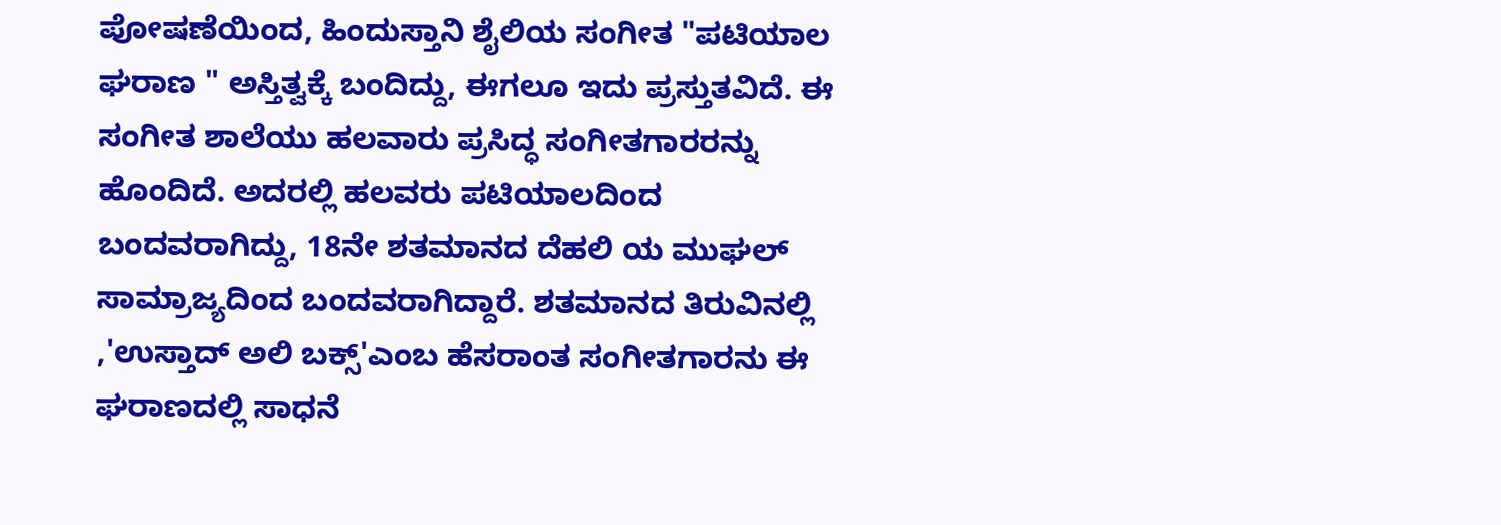ಪೋಷಣೆಯಿಂದ, ಹಿಂದುಸ್ತಾನಿ ಶೈಲಿಯ ಸಂಗೀತ "ಪಟಿಯಾಲ ಘರಾಣ " ಅಸ್ತಿತ್ವಕ್ಕೆ ಬಂದಿದ್ದು, ಈಗಲೂ ಇದು ಪ್ರಸ್ತುತವಿದೆ. ಈ ಸಂಗೀತ ಶಾಲೆಯು ಹಲವಾರು ಪ್ರಸಿದ್ಧ ಸಂಗೀತಗಾರರನ್ನು ಹೊಂದಿದೆ. ಅದರಲ್ಲಿ ಹಲವರು ಪಟಿಯಾಲದಿಂದ ಬಂದವರಾಗಿದ್ದು, 18ನೇ ಶತಮಾನದ ದೆಹಲಿ ಯ ಮುಘಲ್ ಸಾಮ್ರಾಜ್ಯದಿಂದ ಬಂದವರಾಗಿದ್ದಾರೆ. ಶತಮಾನದ ತಿರುವಿನಲ್ಲಿ ,'ಉಸ್ತಾದ್ ಅಲಿ ಬಕ್ಸ್'ಎಂಬ ಹೆಸರಾಂತ ಸಂಗೀತಗಾರನು ಈ ಘರಾಣದಲ್ಲಿ ಸಾಧನೆ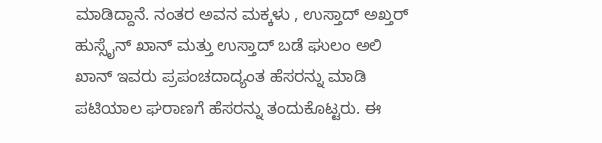ಮಾಡಿದ್ದಾನೆ. ನಂತರ ಅವನ ಮಕ್ಕಳು , ಉಸ್ತಾದ್ ಅಖ್ತರ್ ಹುಸ್ಸೈನ್ ಖಾನ್ ಮತ್ತು ಉಸ್ತಾದ್ ಬಡೆ ಘುಲಂ ಅಲಿ ಖಾನ್ ಇವರು ಪ್ರಪಂಚದಾದ್ಯಂತ ಹೆಸರನ್ನು ಮಾಡಿ ಪಟಿಯಾಲ ಘರಾಣಗೆ ಹೆಸರನ್ನು ತಂದುಕೊಟ್ಟರು. ಈ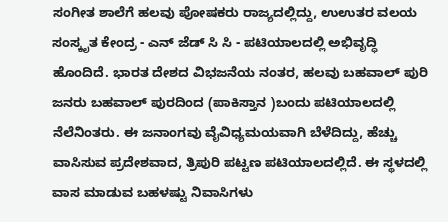ಸಂಗೀತ ಶಾಲೆಗೆ ಹಲವು ಪೋಷಕರು ರಾಜ್ಯದಲ್ಲಿದ್ದು, ಉಉತರ ವಲಯ ಸಂಸ್ಕೃತ ಕೇಂದ್ರ - ಎನ್ ಜೆಡ್ ಸಿ ಸಿ - ಪಟಿಯಾಲದಲ್ಲಿ ಅಭಿವೃದ್ಧಿ ಹೊಂದಿದೆ. ಭಾರತ ದೇಶದ ವಿಭಜನೆಯ ನಂತರ, ಹಲವು ಬಹವಾಲ್ ಪುರಿ ಜನರು ಬಹವಾಲ್ ಪುರದಿಂದ (ಪಾಕಿಸ್ತಾನ )ಬಂದು ಪಟಿಯಾಲದಲ್ಲಿ ನೆಲೆನಿಂತರು. ಈ ಜನಾಂಗವು ವೈವಿಧ್ಯಮಯವಾಗಿ ಬೆಳೆದಿದ್ದು, ಹೆಚ್ಚು ವಾಸಿಸುವ ಪ್ರದೇಶವಾದ, ತ್ರಿಪುರಿ ಪಟ್ಟಣ ಪಟಿಯಾಲದಲ್ಲಿದೆ. ಈ ಸ್ಥಳದಲ್ಲಿ ವಾಸ ಮಾಡುವ ಬಹಳಷ್ಟು ನಿವಾಸಿಗಳು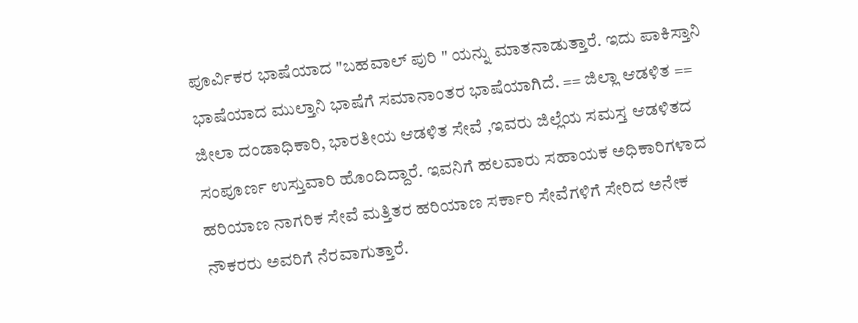ಪೂರ್ವಿಕರ ಭಾಷೆಯಾದ "ಬಹವಾಲ್ ಪುರಿ " ಯನ್ನು ಮಾತನಾಡುತ್ತಾರೆ. ಇದು ಪಾಕಿಸ್ತಾನಿ ಭಾಷೆಯಾದ ಮುಲ್ತಾನಿ ಭಾಷೆಗೆ ಸಮಾನಾಂತರ ಭಾಷೆಯಾಗಿದೆ. == ಜಿಲ್ಲಾ ಆಡಳಿತ == ಜೀಲಾ ದಂಡಾಧಿಕಾರಿ, ಭಾರತೀಯ ಆಡಳಿತ ಸೇವೆ ,ಇವರು ಜಿಲ್ಲೆಯ ಸಮಸ್ತ ಆಡಳಿತದ ಸಂಪೂರ್ಣ ಉಸ್ತುವಾರಿ ಹೊಂದಿದ್ದಾರೆ. ಇವನಿಗೆ ಹಲವಾರು ಸಹಾಯಕ ಅಧಿಕಾರಿಗಳಾದ ಹರಿಯಾಣ ನಾಗರಿಕ ಸೇವೆ ಮತ್ತಿತರ ಹರಿಯಾಣ ಸರ್ಕಾರಿ ಸೇವೆಗಳಿಗೆ ಸೇರಿದ ಅನೇಕ ನೌಕರರು ಅವರಿಗೆ ನೆರವಾಗುತ್ತಾರೆ.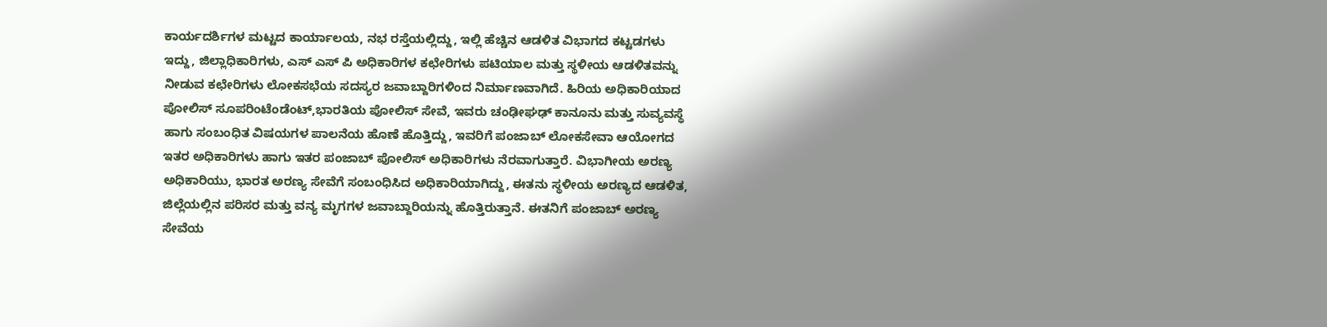ಕಾರ್ಯದರ್ಶಿಗಳ ಮಟ್ಟದ ಕಾರ್ಯಾಲಯ, ನಭ ರಸ್ತೆಯಲ್ಲಿದ್ದು, ಇಲ್ಲಿ ಹೆಚ್ಚಿನ ಆಡಳಿತ ವಿಭಾಗದ ಕಟ್ಟಡಗಳು ಇದ್ದು, ಜಿಲ್ಲಾಧಿಕಾರಿಗಳು, ಎಸ್ ಎಸ್ ಪಿ ಅಧಿಕಾರಿಗಳ ಕಛೇರಿಗಳು ಪಟಿಯಾಲ ಮತ್ತು ಸ್ಥಳೀಯ ಆಡಳಿತವನ್ನು ನೀಡುವ ಕಛೇರಿಗಳು ಲೋಕಸಭೆಯ ಸದಸ್ಯರ ಜವಾಬ್ದಾರಿಗಳಿಂದ ನಿರ್ಮಾಣವಾಗಿದೆ. ಹಿರಿಯ ಅಧಿಕಾರಿಯಾದ ಪೋಲಿಸ್ ಸೂಪರಿಂಟೆಂಡೆಂಟ್,ಭಾರತಿಯ ಪೋಲಿಸ್ ಸೇವೆ, ಇವರು ಚಂಢೀಘಢ್ ಕಾನೂನು ಮತ್ತು ಸುವ್ಯವಸ್ಥೆ ಹಾಗು ಸಂಬಂಧಿತ ವಿಷಯಗಳ ಪಾಲನೆಯ ಹೊಣೆ ಹೊತ್ತಿದ್ದು, ಇವರಿಗೆ ಪಂಜಾಬ್ ಲೋಕಸೇವಾ ಆಯೋಗದ ಇತರ ಅಧಿಕಾರಿಗಳು ಹಾಗು ಇತರ ಪಂಜಾಬ್ ಪೋಲಿಸ್ ಅಧಿಕಾರಿಗಳು ನೆರವಾಗುತ್ತಾರೆ. ವಿಭಾಗೀಯ ಅರಣ್ಯ ಅಧಿಕಾರಿಯು, ಭಾರತ ಅರಣ್ಯ ಸೇವೆಗೆ ಸಂಬಂಧಿಸಿದ ಅಧಿಕಾರಿಯಾಗಿದ್ದು, ಈತನು ಸ್ಥಳೀಯ ಅರಣ್ಯದ ಆಡಳಿತ, ಜಿಲ್ಲೆಯಲ್ಲಿನ ಪರಿಸರ ಮತ್ತು ವನ್ಯ ಮೃಗಗಳ ಜವಾಬ್ದಾರಿಯನ್ನು ಹೊತ್ತಿರುತ್ತಾನೆ. ಈತನಿಗೆ ಪಂಜಾಬ್ ಅರಣ್ಯ ಸೇವೆಯ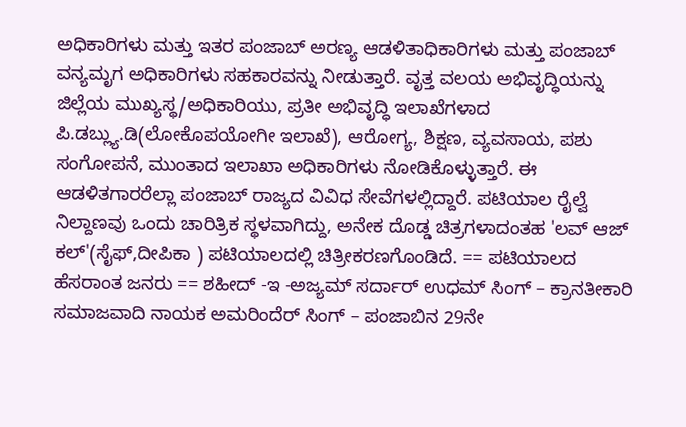ಅಧಿಕಾರಿಗಳು ಮತ್ತು ಇತರ ಪಂಜಾಬ್ ಅರಣ್ಯ ಆಡಳಿತಾಧಿಕಾರಿಗಳು ಮತ್ತು ಪಂಜಾಬ್ ವನ್ಯಮೃಗ ಅಧಿಕಾರಿಗಳು ಸಹಕಾರವನ್ನು ನೀಡುತ್ತಾರೆ. ವೃತ್ತ ವಲಯ ಅಭಿವೃದ್ಧಿಯನ್ನು ಜಿಲ್ಲೆಯ ಮುಖ್ಯಸ್ಥ/ಅಧಿಕಾರಿಯು, ಪ್ರತೀ ಅಭಿವೃದ್ಧಿ ಇಲಾಖೆಗಳಾದ ಪಿ.ಡಬ್ಲ್ಯು.ಡಿ(ಲೋಕೊಪಯೋಗೀ ಇಲಾಖೆ), ಆರೋಗ್ಯ, ಶಿಕ್ಷಣ, ವ್ಯವಸಾಯ, ಪಶು ಸಂಗೋಪನೆ, ಮುಂತಾದ ಇಲಾಖಾ ಅಧಿಕಾರಿಗಳು ನೋಡಿಕೊಳ್ಳುತ್ತಾರೆ. ಈ ಆಡಳಿತಗಾರರೆಲ್ಲಾ ಪಂಜಾಬ್ ರಾಜ್ಯದ ವಿವಿಧ ಸೇವೆಗಳಲ್ಲಿದ್ದಾರೆ. ಪಟಿಯಾಲ ರೈಲ್ವೆ ನಿಲ್ದಾಣವು ಒಂದು ಚಾರಿತ್ರಿಕ ಸ್ಥಳವಾಗಿದ್ದು, ಅನೇಕ ದೊಡ್ಡ ಚಿತ್ರಗಳಾದಂತಹ 'ಲವ್ ಆಜ್ ಕಲ್'(ಸೈಫ್,ದೀಪಿಕಾ ) ಪಟಿಯಾಲದಲ್ಲಿ ಚಿತ್ರೀಕರಣಗೊಂಡಿದೆ. == ಪಟಿಯಾಲದ ಹೆಸರಾಂತ ಜನರು == ಶಹೀದ್ -ಇ -ಅಜ್ಯಮ್ ಸರ್ದಾರ್ ಉಧಮ್ ಸಿಂಗ್ – ಕ್ರಾನತೀಕಾರಿ ಸಮಾಜವಾದಿ ನಾಯಕ ಅಮರಿಂದೆರ್ ಸಿಂಗ್ – ಪಂಜಾಬಿನ 29ನೇ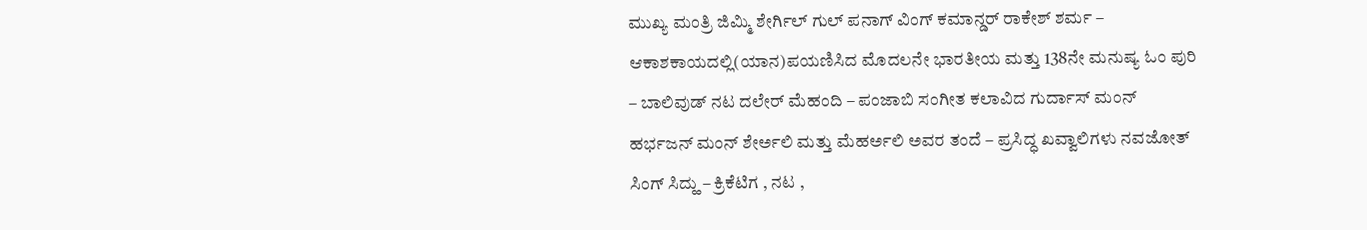ಮುಖ್ಯ ಮಂತ್ರಿ ಜಿಮ್ಮಿ ಶೇರ್ಗಿಲ್ ಗುಲ್ ಪನಾಗ್ ವಿಂಗ್ ಕಮಾನ್ಡರ್ ರಾಕೇಶ್ ಶರ್ಮ – ಆಕಾಶಕಾಯದಲ್ಲಿ(ಯಾನ)ಪಯಣಿಸಿದ ಮೊದಲನೇ ಭಾರತೀಯ ಮತ್ತು 138ನೇ ಮನುಷ್ಯ ಓಂ ಪುರಿ – ಬಾಲಿವುಡ್ ನಟ ದಲೇರ್ ಮೆಹಂದಿ – ಪಂಜಾಬಿ ಸಂಗೀತ ಕಲಾವಿದ ಗುರ್ದಾಸ್ ಮಂನ್ ಹರ್ಭಜನ್ ಮಂನ್ ಶೇರ್ಅಲಿ ಮತ್ತು ಮೆಹರ್ಅಲಿ ಅವರ ತಂದೆ – ಪ್ರಸಿದ್ಧ ಖವ್ವಾಲಿಗಳು ನವಜೋತ್ ಸಿಂಗ್ ಸಿದ್ಹು – ಕ್ರಿಕೆಟಿಗ , ನಟ ,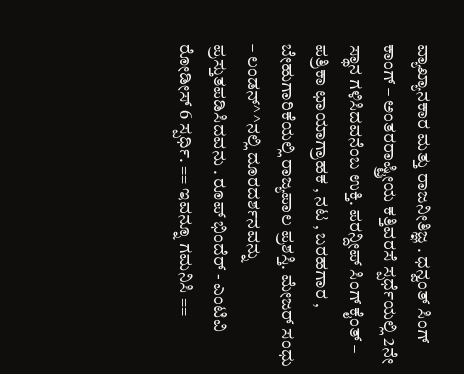ವ್ಯಾಖ್ಯಾನಕಾರ ಮತ್ತು ರಾಜನೀತಿಜ್ಞ . ಧನ್ವಂತ್ ಸಿಂಗ್ ಕಾಂಗ್ – ಅಂತರರಾಷ್ಟ್ರೀಯ ಕತ್ತಿವರಸೆ ಸ್ಪರ್ಧೆಯಲ್ಲಿ 2ನೇ ಸ್ಥಾನ ಗಳಿಸಿದವನೆಂಬ ಉಕ್ತಿ. ಪರನ್ದೀಪ್ ಸಿಂಗ್ ಕೈಂತ್ – ಪತ್ರಿಕಾ ಛಾಯಾಗ್ರಾಹಕ , ನಟ , ಬರಹಗಾರ , ಬೇಹುಗಾರಿಕೆಯಲ್ಲಿ ರಾಜ್ಯಪಾಲ ಪ್ರಶಸ್ತಿ. ಮೇಜರ್ ಸಂಧು – ಲಂಡನ್^^ನಲ್ಲಿ ದೂರದರ್ಶನವನ್ನು ಪ್ರಸ್ತುತಪಡಿಸಿದವನು . ರೂಪ್ ಭಿಂದೆರ್ - ಎಂಟಿವಿ ರೋಡೀಸ್ 6 ಸ್ಪರ್ಧಿ. == ಇವನ್ನೂ ಗಮನಿಸಿ ==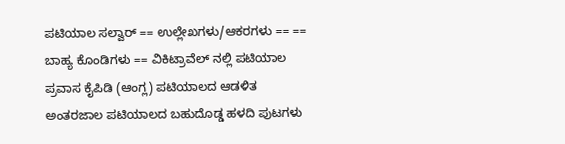ಪಟಿಯಾಲ ಸಲ್ವಾರ್ == ಉಲ್ಲೇಖಗಳು/ಆಕರಗಳು == == ಬಾಹ್ಯ ಕೊಂಡಿಗಳು == ವಿಕಿಟ್ರಾವೆಲ್ ನಲ್ಲಿ ಪಟಿಯಾಲ ಪ್ರವಾಸ ಕೈಪಿಡಿ (ಆಂಗ್ಲ) ಪಟಿಯಾಲದ ಆಡಳಿತ ಅಂತರಜಾಲ ಪಟಿಯಾಲದ ಬಹುದೊಡ್ಡ ಹಳದಿ ಪುಟಗಳು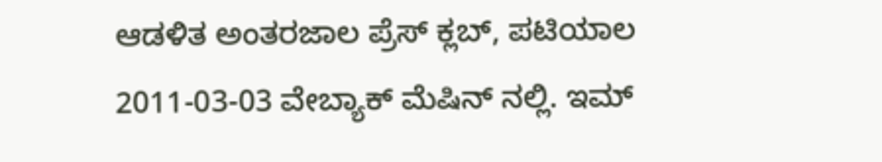ಆಡಳಿತ ಅಂತರಜಾಲ ಪ್ರೆಸ್ ಕ್ಲಬ್, ಪಟಿಯಾಲ 2011-03-03 ವೇಬ್ಯಾಕ್ ಮೆಷಿನ್ ನಲ್ಲಿ. ಇಮ್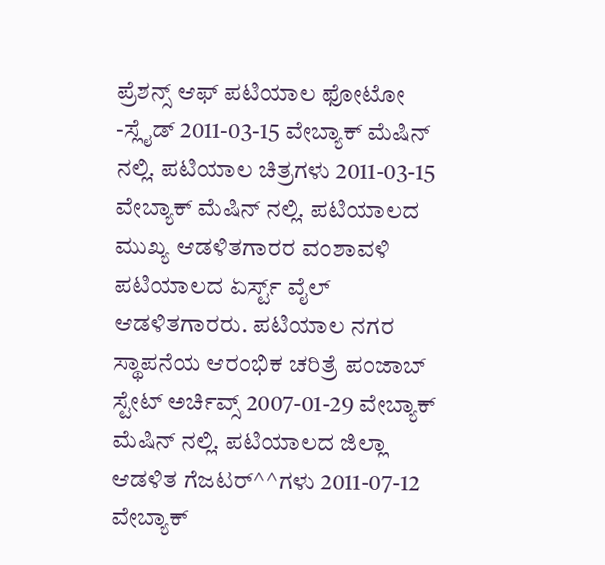ಪ್ರೆಶನ್ಸ್ ಆಫ್ ಪಟಿಯಾಲ ಫೋಟೋ -ಸ್ಲೈಡ್ 2011-03-15 ವೇಬ್ಯಾಕ್ ಮೆಷಿನ್ ನಲ್ಲಿ. ಪಟಿಯಾಲ ಚಿತ್ರಗಳು 2011-03-15 ವೇಬ್ಯಾಕ್ ಮೆಷಿನ್ ನಲ್ಲಿ. ಪಟಿಯಾಲದ ಮುಖ್ಯ ಆಡಳಿತಗಾರರ ವಂಶಾವಳಿ ಪಟಿಯಾಲದ ಏರ್ಸ್ಟ್ ವೈಲ್ ಆಡಳಿತಗಾರರು. ಪಟಿಯಾಲ ನಗರ ಸ್ಥಾಪನೆಯ ಆರಂಭಿಕ ಚರಿತ್ರೆ ಪಂಜಾಬ್ ಸ್ಟೇಟ್ ಅರ್ಚಿವ್ಸ್ 2007-01-29 ವೇಬ್ಯಾಕ್ ಮೆಷಿನ್ ನಲ್ಲಿ. ಪಟಿಯಾಲದ ಜಿಲ್ಲಾ ಆಡಳಿತ ಗೆಜಟರ್^^ಗಳು 2011-07-12 ವೇಬ್ಯಾಕ್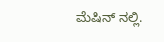ಮೆಷಿನ್ ನಲ್ಲಿ.